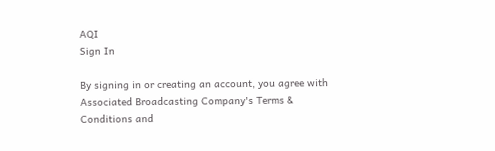AQI
Sign In

By signing in or creating an account, you agree with Associated Broadcasting Company's Terms & Conditions and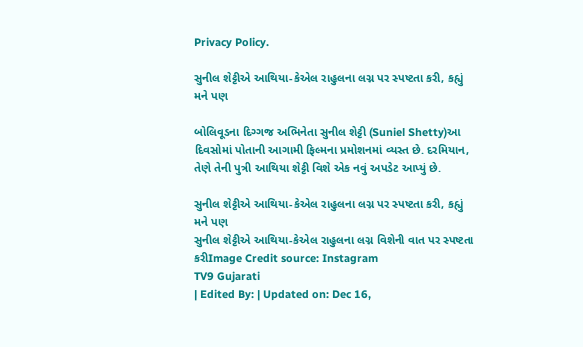Privacy Policy.

સુનીલ શેટ્ટીએ આથિયા-કેએલ રાહુલના લગ્ન પર સ્પષ્ટતા કરી, કહ્યું મને પણ

બોલિવૂડના દિગ્ગજ અભિનેતા સુનીલ શેટ્ટી (Suniel Shetty)આ દિવસોમાં પોતાની આગામી ફિલ્મના પ્રમોશનમાં વ્યસ્ત છે. દરમિયાન, તેણે તેની પુત્રી આથિયા શેટ્ટી વિશે એક નવું અપડેટ આપ્યું છે.

સુનીલ શેટ્ટીએ આથિયા-કેએલ રાહુલના લગ્ન પર સ્પષ્ટતા કરી, કહ્યું મને પણ
સુનીલ શેટ્ટીએ આથિયા-કેએલ રાહુલના લગ્ન વિશેની વાત પર સ્પષ્ટતા કરીImage Credit source: Instagram
TV9 Gujarati
| Edited By: | Updated on: Dec 16,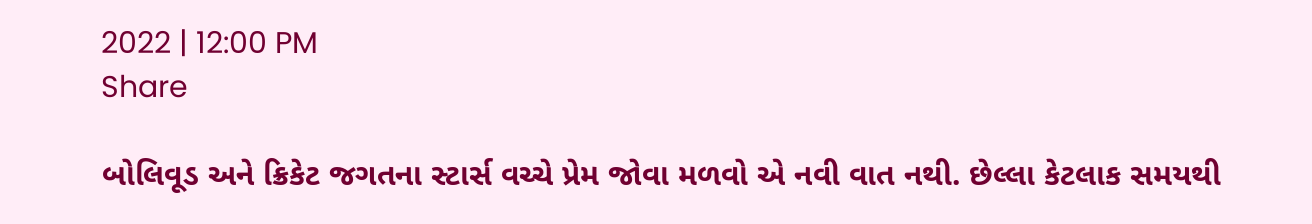2022 | 12:00 PM
Share

બોલિવૂડ અને ક્રિકેટ જગતના સ્ટાર્સ વચ્ચે પ્રેમ જોવા મળવો એ નવી વાત નથી. છેલ્લા કેટલાક સમયથી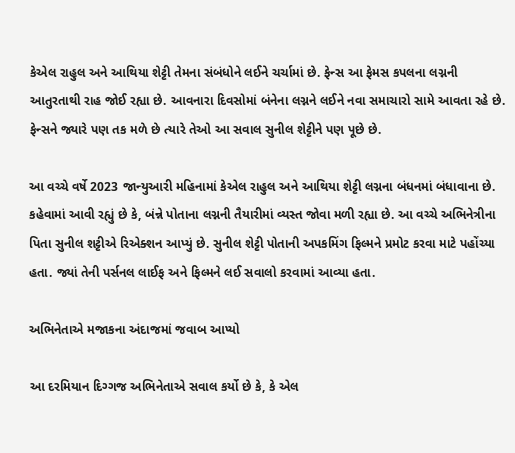કેએલ રાહુલ અને આથિયા શેટ્ટી તેમના સંબંધોને લઈને ચર્ચામાં છે. ફેન્સ આ ફેમસ કપલના લગ્નની આતુરતાથી રાહ જોઈ રહ્યા છે. આવનારા દિવસોમાં બંનેના લગ્નને લઈને નવા સમાચારો સામે આવતા રહે છે. ફેન્સને જ્યારે પણ તક મળે છે ત્યારે તેઓ આ સવાલ સુનીલ શેટ્ટીને પણ પૂછે છે.

આ વચ્ચે વર્ષે 2023 જાન્યુઆરી મહિનામાં કેએલ રાહુલ અને આથિયા શેટ્ટી લગ્નના બંધનમાં બંધાવાના છે. કહેવામાં આવી રહ્યું છે કે, બંન્ને પોતાના લગ્નની તૈયારીમાં વ્યસ્ત જોવા મળી રહ્યા છે. આ વચ્ચે અભિનેત્રીના પિતા સુનીલ શટ્ટીએ રિએક્શન આપ્યું છે. સુનીલ શેટ્ટી પોતાની અપકમિંગ ફિલ્મને પ્રમોટ કરવા માટે પહોંચ્યા હતા. જ્યાં તેની પર્સનલ લાઈફ અને ફિલ્મને લઈ સવાલો કરવામાં આવ્યા હતા.

અભિનેતાએ મજાકના અંદાજમાં જવાબ આપ્યો

આ દરમિયાન દિગ્ગજ અભિનેતાએ સવાલ કર્યો છે કે, કે એલ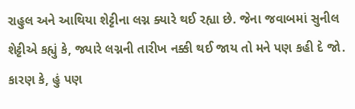રાહુલ અને આથિયા શેટ્ટીના લગ્ન ક્યારે થઈ રહ્યા છે. જેના જવાબમાં સુનીલ શેટ્ટીએ કહ્યું કે, જ્યારે લગ્નની તારીખ નક્કી થઈ જાય તો મને પણ કહી દે જો. કારણ કે, હું પણ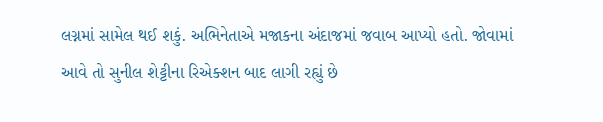લગ્નમાં સામેલ થઈ શકું. અભિનેતાએ મજાકના અંદાજમાં જવાબ આપ્યો હતો. જોવામાં આવે તો સુનીલ શેટ્ટીના રિએક્શન બાદ લાગી રહ્યું છે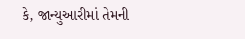કે, જાન્યુઆરીમાં તેમની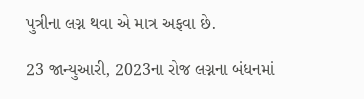પુત્રીના લગ્ન થવા એ માત્ર અફવા છે.

23 જાન્યુઆરી, 2023ના રોજ લગ્નના બંધનમાં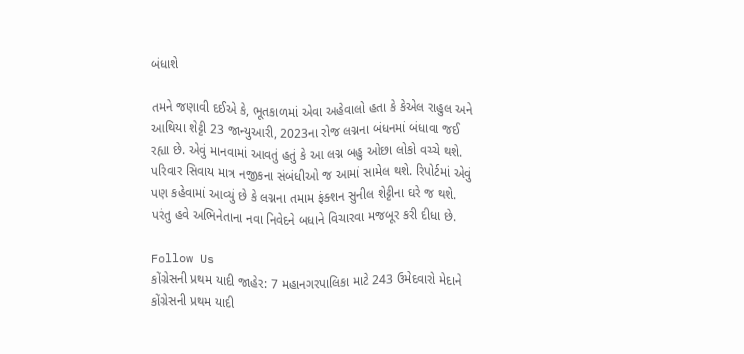બંધાશે

તમને જણાવી દઈએ કે, ભૂતકાળમાં એવા અહેવાલો હતા કે કેએલ રાહુલ અને આથિયા શેટ્ટી 23 જાન્યુઆરી, 2023ના રોજ લગ્નના બંધનમાં બંધાવા જઈ રહ્યા છે. એવું માનવામાં આવતું હતું કે આ લગ્ન બહુ ઓછા લોકો વચ્ચે થશે. પરિવાર સિવાય માત્ર નજીકના સંબંધીઓ જ આમાં સામેલ થશે. રિપોર્ટમાં એવું પણ કહેવામાં આવ્યું છે કે લગ્નના તમામ ફંક્શન સુનીલ શેટ્ટીના ઘરે જ થશે. પરંતુ હવે અભિનેતાના નવા નિવેદને બધાને વિચારવા મજબૂર કરી દીધા છે.

Follow Us
કોંગ્રેસની પ્રથમ યાદી જાહેર: 7 મહાનગરપાલિકા માટે 243 ઉમેદવારો મેદાને
કોંગ્રેસની પ્રથમ યાદી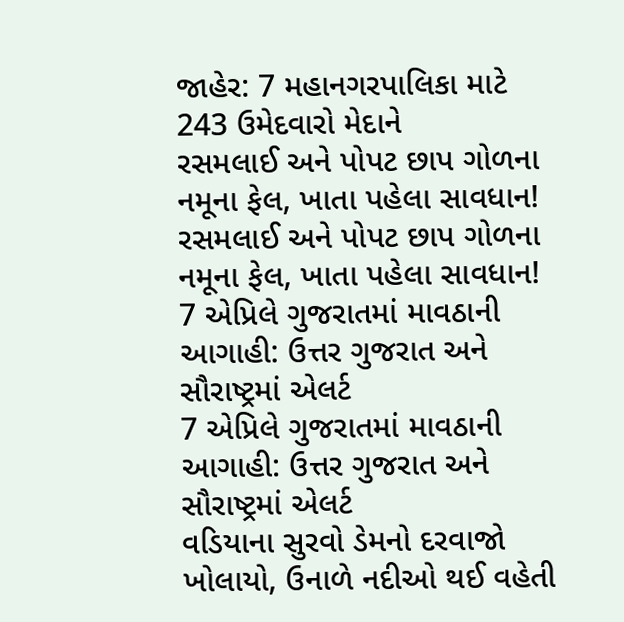જાહેર: 7 મહાનગરપાલિકા માટે 243 ઉમેદવારો મેદાને
રસમલાઈ અને પોપટ છાપ ગોળના નમૂના ફેલ, ખાતા પહેલા સાવધાન!
રસમલાઈ અને પોપટ છાપ ગોળના નમૂના ફેલ, ખાતા પહેલા સાવધાન!
7 એપ્રિલે ગુજરાતમાં માવઠાની આગાહી: ઉત્તર ગુજરાત અને સૌરાષ્ટ્રમાં એલર્ટ
7 એપ્રિલે ગુજરાતમાં માવઠાની આગાહી: ઉત્તર ગુજરાત અને સૌરાષ્ટ્રમાં એલર્ટ
વડિયાના સુરવો ડેમનો દરવાજો ખોલાયો, ઉનાળે નદીઓ થઈ વહેતી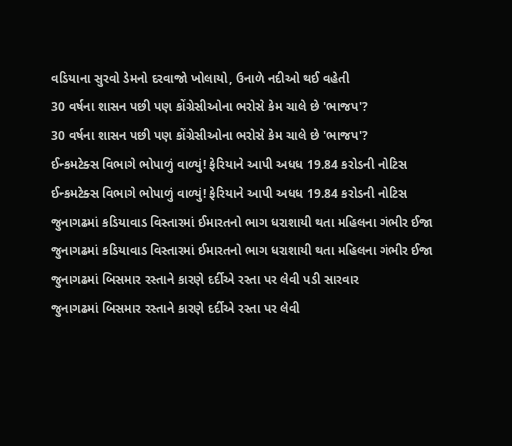વડિયાના સુરવો ડેમનો દરવાજો ખોલાયો, ઉનાળે નદીઓ થઈ વહેતી
30 વર્ષના શાસન પછી પણ કોંગ્રેસીઓના ભરોસે કેમ ચાલે છે 'ભાજપ'?
30 વર્ષના શાસન પછી પણ કોંગ્રેસીઓના ભરોસે કેમ ચાલે છે 'ભાજપ'?
ઈન્કમટેક્સ વિભાગે ભોપાળું વાળ્યું! ફેરિયાને આપી અધધ 19.84 કરોડની નોટિસ
ઈન્કમટેક્સ વિભાગે ભોપાળું વાળ્યું! ફેરિયાને આપી અધધ 19.84 કરોડની નોટિસ
જુનાગઢમાં કડિયાવાડ વિસ્તારમાં ઈમારતનો ભાગ ધરાશાયી થતા મહિલના ગંભીર ઈજા
જુનાગઢમાં કડિયાવાડ વિસ્તારમાં ઈમારતનો ભાગ ધરાશાયી થતા મહિલના ગંભીર ઈજા
જુનાગઢમાં બિસમાર રસ્તાને કારણે દર્દીએ રસ્તા પર લેવી પડી સારવાર
જુનાગઢમાં બિસમાર રસ્તાને કારણે દર્દીએ રસ્તા પર લેવી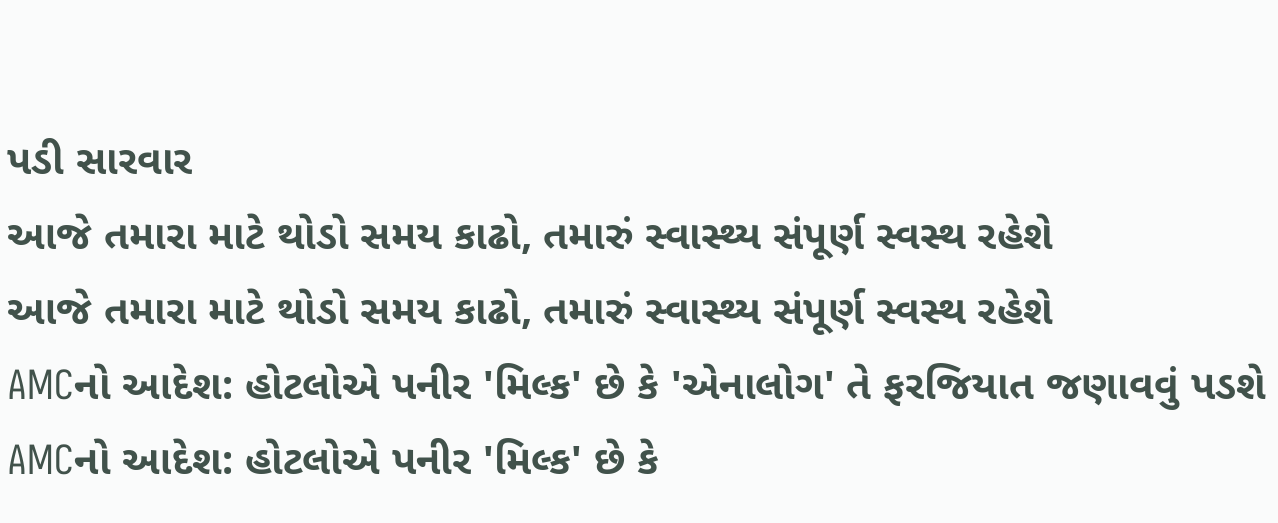પડી સારવાર
આજે તમારા માટે થોડો સમય કાઢો, તમારું સ્વાસ્થ્ય સંપૂર્ણ સ્વસ્થ રહેશે
આજે તમારા માટે થોડો સમય કાઢો, તમારું સ્વાસ્થ્ય સંપૂર્ણ સ્વસ્થ રહેશે
AMCનો આદેશ: હોટલોએ પનીર 'મિલ્ક' છે કે 'એનાલોગ' તે ફરજિયાત જણાવવું પડશે
AMCનો આદેશ: હોટલોએ પનીર 'મિલ્ક' છે કે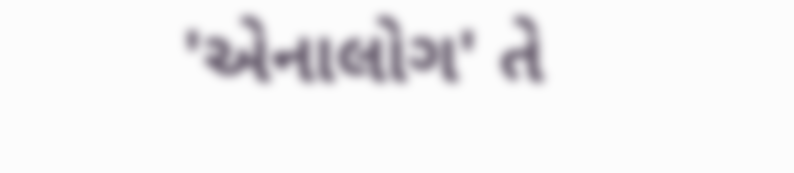'એનાલોગ' તે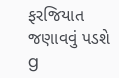ફરજિયાત જણાવવું પડશે
g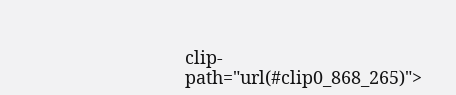clip-path="url(#clip0_868_265)">